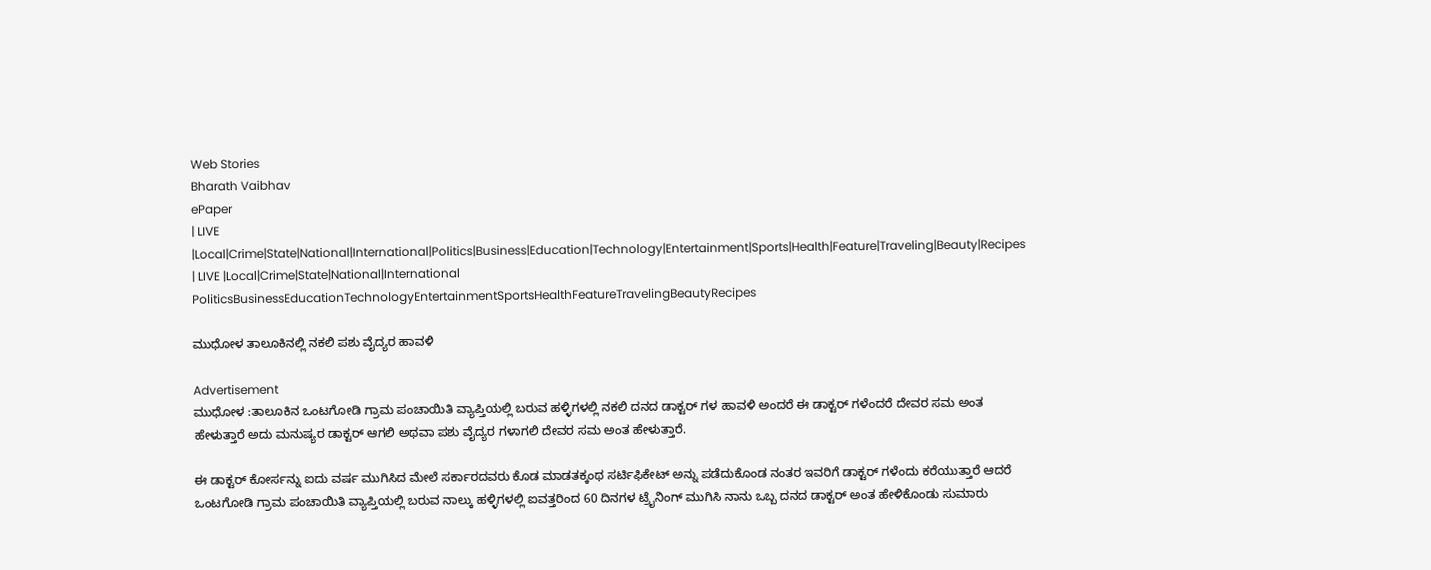Web Stories
Bharath Vaibhav
ePaper
| LIVE |Local|Crime|State|National|International|Politics|Business|Education|Technology|Entertainment|Sports|Health|Feature|Traveling|Beauty|Recipes
| LIVE |Local|Crime|State|National|International
PoliticsBusinessEducationTechnologyEntertainmentSportsHealthFeatureTravelingBeautyRecipes

ಮುಧೋಳ ತಾಲೂಕಿನಲ್ಲಿ ನಕಲಿ ಪಶು ವೈದ್ಯರ ಹಾವಳಿ

Advertisement
ಮುಧೋಳ :ತಾಲೂಕಿನ ಒಂಟಗೋಡಿ ಗ್ರಾಮ ಪಂಚಾಯಿತಿ ವ್ಯಾಪ್ತಿಯಲ್ಲಿ ಬರುವ ಹಳ್ಳಿಗಳಲ್ಲಿ ನಕಲಿ ದನದ ಡಾಕ್ಟರ್ ಗಳ ಹಾವಳಿ ಅಂದರೆ ಈ ಡಾಕ್ಟರ್ ಗಳೆಂದರೆ ದೇವರ ಸಮ ಅಂತ ಹೇಳುತ್ತಾರೆ ಅದು ಮನುಷ್ಯರ ಡಾಕ್ಟರ್ ಆಗಲಿ ಅಥವಾ ಪಶು ವೈದ್ಯರ ಗಳಾಗಲಿ ದೇವರ ಸಮ ಅಂತ ಹೇಳುತ್ತಾರೆ.

ಈ ಡಾಕ್ಟರ್ ಕೋರ್ಸನ್ನು ಐದು ವರ್ಷ ಮುಗಿಸಿದ ಮೇಲೆ ಸರ್ಕಾರದವರು ಕೊಡ ಮಾಡತಕ್ಕಂಥ ಸರ್ಟಿಫಿಕೇಟ್ ಅನ್ನು ಪಡೆದುಕೊಂಡ ನಂತರ ಇವರಿಗೆ ಡಾಕ್ಟರ್ ಗಳೆಂದು ಕರೆಯುತ್ತಾರೆ ಆದರೆ ಒಂಟಗೋಡಿ ಗ್ರಾಮ ಪಂಚಾಯಿತಿ ವ್ಯಾಪ್ತಿಯಲ್ಲಿ ಬರುವ ನಾಲ್ಕು ಹಳ್ಳಿಗಳಲ್ಲಿ ಐವತ್ತರಿಂದ 60 ದಿನಗಳ ಟ್ರೈನಿಂಗ್ ಮುಗಿಸಿ ನಾನು ಒಬ್ಬ ದನದ ಡಾಕ್ಟರ್ ಅಂತ ಹೇಳಿಕೊಂಡು ಸುಮಾರು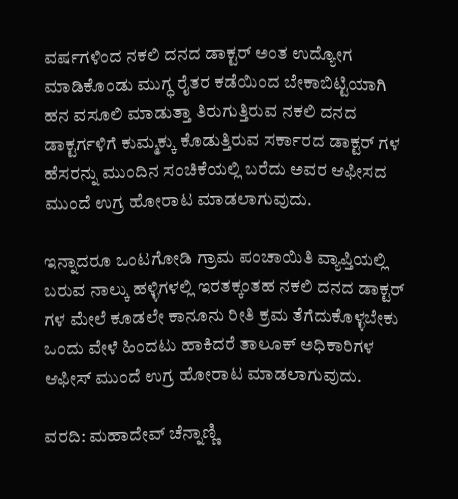ವರ್ಷಗಳಿಂದ ನಕಲಿ ದನದ ಡಾಕ್ಟರ್ ಅಂತ ಉದ್ಯೋಗ ಮಾಡಿಕೊಂಡು ಮುಗ್ಧ ರೈತರ ಕಡೆಯಿಂದ ಬೇಕಾಬಿಟ್ಟಿಯಾಗಿ ಹನ ವಸೂಲಿ ಮಾಡುತ್ತಾ ತಿರುಗುತ್ತಿರುವ ನಕಲಿ ದನದ ಡಾಕ್ಟರ್ಗಳಿಗೆ ಕುಮ್ಮಕ್ಕು ಕೊಡುತ್ತಿರುವ ಸರ್ಕಾರದ ಡಾಕ್ಟರ್ ಗಳ ಹೆಸರನ್ನು ಮುಂದಿನ ಸಂಚಿಕೆಯಲ್ಲಿ ಬರೆದು ಅವರ ಆಫೀಸದ ಮುಂದೆ ಉಗ್ರ ಹೋರಾಟ ಮಾಡಲಾಗುವುದು.

ಇನ್ನಾದರೂ ಒಂಟಗೋಡಿ ಗ್ರಾಮ ಪಂಚಾಯಿತಿ ವ್ಯಾಪ್ತಿಯಲ್ಲಿ ಬರುವ ನಾಲ್ಕು ಹಳ್ಳಿಗಳಲ್ಲಿ ಇರತಕ್ಕಂತಹ ನಕಲಿ ದನದ ಡಾಕ್ಟರ್ ಗಳ ಮೇಲೆ ಕೂಡಲೇ ಕಾನೂನು ರೀತಿ ಕ್ರಮ ತೆಗೆದುಕೊಳ್ಳಬೇಕು ಒಂದು ವೇಳೆ ಹಿಂದಟು ಹಾಕಿದರೆ ತಾಲೂಕ್ ಅಧಿಕಾರಿಗಳ ಆಫೀಸ್ ಮುಂದೆ ಉಗ್ರ ಹೋರಾಟ ಮಾಡಲಾಗುವುದು.

ವರದಿ: ಮಹಾದೇವ್ ಚೆನ್ನಾಣ್ಣಿ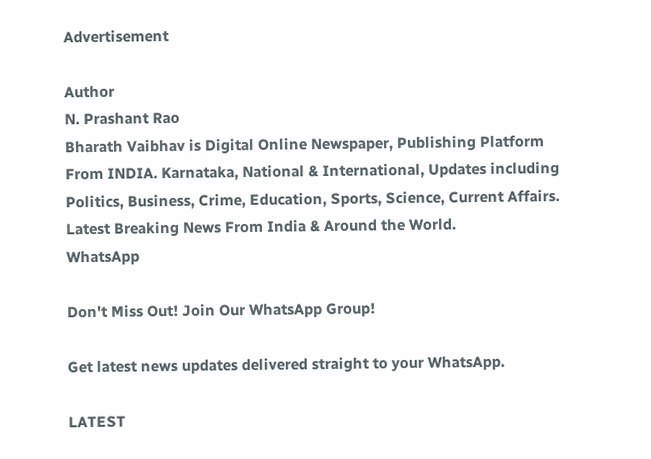Advertisement

Author
N. Prashant Rao
Bharath Vaibhav is Digital Online Newspaper, Publishing Platform From INDIA. Karnataka, National & International, Updates including Politics, Business, Crime, Education, Sports, Science, Current Affairs. Latest Breaking News From India & Around the World.
WhatsApp

Don't Miss Out! Join Our WhatsApp Group!

Get latest news updates delivered straight to your WhatsApp.

LATEST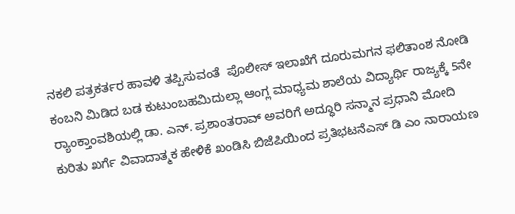ನಕಲಿ ಪತ್ರಕರ್ತರ ಹಾವಳಿ ತಪ್ಪಿಸುವಂತೆ  ಪೊಲೀಸ್ ಇಲಾಖೆಗೆ ದೂರುಮಗನ ಫಲಿತಾಂಶ ನೋಡಿ ಕಂಬನಿ ಮಿಡಿದ ಬಡ ಕುಟುಂಬಹಮಿದುಲ್ಲಾ ಆಂಗ್ಲ ಮಾಧ್ಯಮ ಶಾಲೆಯ ವಿದ್ಯಾರ್ಥಿ ರಾಜ್ಯಕ್ಕೆ 5ನೇ ರ್‍ಯಾಂಕ್ತಾಂವಶಿಯಲ್ಲಿ ಡಾ. ಎನ್. ಪ್ರಶಾಂತರಾವ್ ಅವರಿಗೆ ಅದ್ಧೂರಿ ಸನ್ಮಾನ ಪ್ರಧಾನಿ ಮೋದಿ ಕುರಿತು ಖರ್ಗೆ ವಿವಾದಾತ್ಮಕ ಹೇಳಿಕೆ ಖಂಡಿಸಿ ಬಿಜೆಪಿಯಿಂದ ಪ್ರತಿಭಟನೆಎಸ್ ಡಿ ಎಂ ನಾರಾಯಣ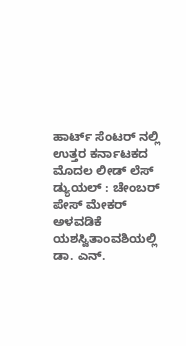ಹಾರ್ಟ್ ಸೆಂಟರ್ ನಲ್ಲಿ ಉತ್ತರ ಕರ್ನಾಟಕದ ಮೊದಲ ಲೀಡ್ ಲೆಸ್ ಡ್ಯುಯಲ್ : ಚೇಂಬರ್ ಪೇಸ್ ಮೇಕರ್ ಅಳವಡಿಕೆ ಯಶಸ್ವಿತಾಂವಶಿಯಲ್ಲಿ ಡಾ. ಎನ್.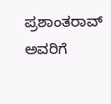ಪ್ರಶಾಂತರಾವ್ ಅವರಿಗೆ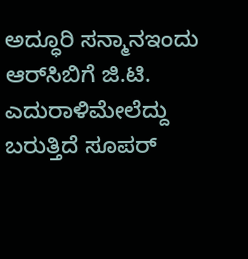ಅದ್ಧೂರಿ ಸನ್ಮಾನಇಂದು ಆರ್‌ಸಿಬಿಗೆ ಜಿ.ಟಿ. ಎದುರಾಳಿಮೇಲೆದ್ದು ಬರುತ್ತಿದೆ ಸೂಪರ್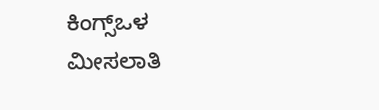ಕಿಂಗ್ಸ್ಒಳ ಮೀಸಲಾತಿ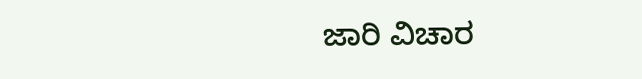ಜಾರಿ ವಿಚಾರ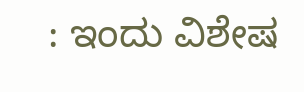: ಇಂದು ವಿಶೇಷ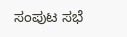ಸಂಪುಟ ಸಭೆ